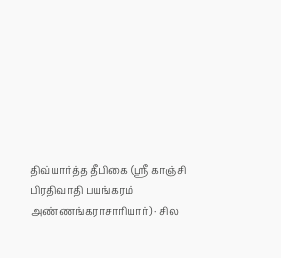திவ்யார்த்த தீபிகை (ஸ்ரீ காஞ்சி பிரதிவாதி பயங்கரம் அண்ணங்கராசாரியார்) · சில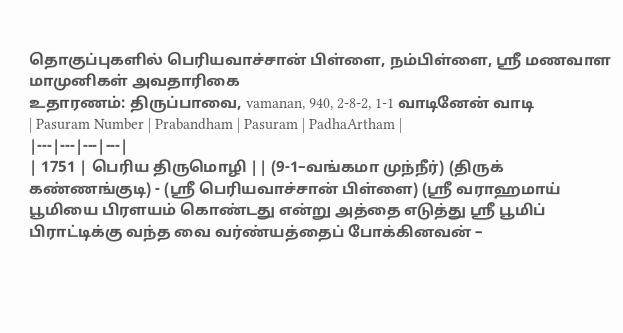தொகுப்புகளில் பெரியவாச்சான் பிள்ளை, நம்பிள்ளை, ஸ்ரீ மணவாள மாமுனிகள் அவதாரிகை
உதாரணம்: திருப்பாவை, vamanan, 940, 2-8-2, 1-1 வாடினேன் வாடி
| Pasuram Number | Prabandham | Pasuram | PadhaArtham |
|---|---|---|---|
| 1751 | பெரிய திருமொழி || (9-1–வங்கமா முந்நீர்) (திருக் கண்ணங்குடி) - (ஸ்ரீ பெரியவாச்சான் பிள்ளை) (ஸ்ரீ வராஹமாய் பூமியை பிரளயம் கொண்டது என்று அத்தை எடுத்து ஸ்ரீ பூமிப் பிராட்டிக்கு வந்த வை வர்ண்யத்தைப் போக்கினவன் –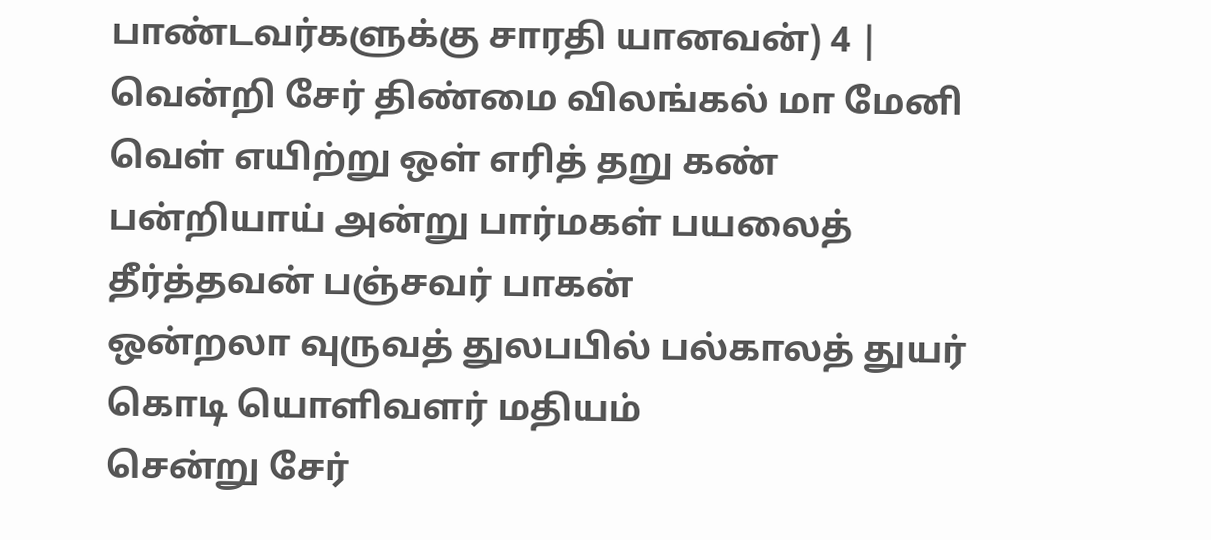பாண்டவர்களுக்கு சாரதி யானவன்) 4 | வென்றி சேர் திண்மை விலங்கல் மா மேனி வெள் எயிற்று ஒள் எரித் தறு கண்
பன்றியாய் அன்று பார்மகள் பயலைத் தீர்த்தவன் பஞ்சவர் பாகன்
ஒன்றலா வுருவத் துலபபில் பல்காலத் துயர் கொடி யொளிவளர் மதியம்
சென்று சேர்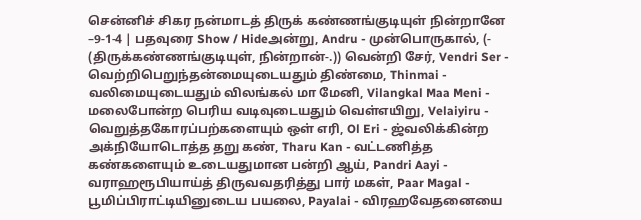சென்னிச் சிகர நன்மாடத் திருக் கண்ணங்குடியுள் நின்றானே –9-1-4 | பதவுரை Show / Hideஅன்று, Andru - முன்பொருகால், (- (திருக்கண்ணங்குடியுள், நின்றான்-.)) வென்றி சேர், Vendri Ser - வெற்றிபெறுந்தன்மையுடையதும் திண்மை, Thinmai - வலிமையுடையதும் விலங்கல் மா மேனி, Vilangkal Maa Meni - மலைபோன்ற பெரிய வடிவுடையதும் வெள்எயிறு, Velaiyiru - வெறுத்தகோரப்பற்களையும் ஒள் எரி, Ol Eri - ஜ்வலிக்கின்ற அக்நியோடொத்த தறு கண், Tharu Kan - வட்டணித்த கண்களையும் உடையதுமான பன்றி ஆய், Pandri Aayi - வராஹரூபியாய்த் திருவவதரித்து பார் மகள், Paar Magal - பூமிப்பிராட்டியினுடைய பயலை, Payalai - விரஹவேதனையை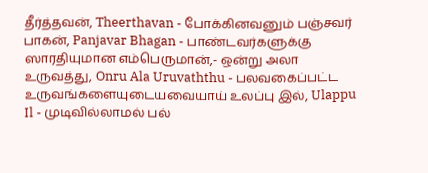தீர்த்தவன், Theerthavan - போக்கினவனும் பஞ்சவர் பாகன், Panjavar Bhagan - பாண்டவர்களுக்கு ஸாரதியுமான எம்பெருமான்,- ஒன்று அலா உருவத்து, Onru Ala Uruvaththu - பலவகைப்பட்ட உருவங்களையுடையவையாய் உலப்பு இல், Ulappu Il - முடிவில்லாமல் பல்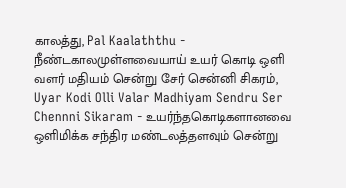காலத்து, Pal Kaalaththu - நீண்டகாலமுள்ளவையாய் உயர் கொடி ஒளி வளர் மதியம் சென்று சேர் சென்னி சிகரம், Uyar Kodi Olli Valar Madhiyam Sendru Ser Chennni Sikaram - உயர்ந்தகொடிகளானவை ஒளிமிக்க சந்திர மண்டலத்தளவும் சென்று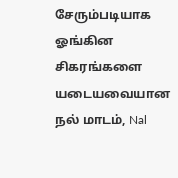சேரும்படியாக ஓங்கின சிகரங்களை யடையவையான நல் மாடம், Nal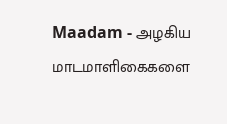Maadam - அழகிய மாடமாளிகைகளை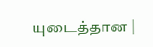யுடைத்தான |